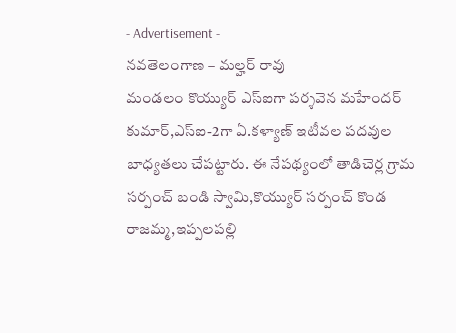- Advertisement -
నవతెలంగాణ – మల్హర్ రావు
మండలం కొయ్యుర్ ఎస్ఐగా పర్శవెన మహేందర్ కుమార్,ఎస్ఐ-2గా ఏ.కళ్యాణ్ ఇటీవల పదవుల బాధ్యతలు చేపట్టారు. ఈ నేపథ్యంలో తాడిచెర్ల గ్రామ సర్పంచ్ బండి స్వామి,కొయ్యుర్ సర్పంచ్ కొండ రాజమ్మ,ఇప్పలపల్లి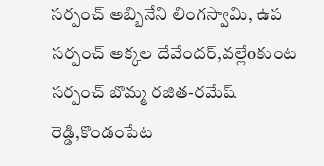సర్పంచ్ అబ్బినేని లింగస్వామి, ఉప సర్పంచ్ అక్కల దేవేందర్,వల్లేoకుంట సర్పంచ్ బొమ్మ రజిత-రమేష్ రెడ్డి,కొండంపేట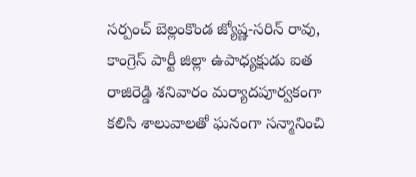సర్పంచ్ బెల్లంకొండ జ్యోష్ణ-సరిన్ రావు, కాంగ్రెస్ పార్టీ జిల్లా ఉపాధ్యక్షుడు ఐత రాజిరెడ్డి శనివారం మర్యాదపూర్వకంగా కలిసి శాలువాలతో ఘనంగా సన్మానించి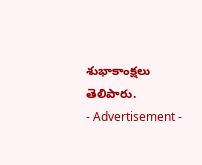శుభాకాంక్షలు తెలిపారు.
- Advertisement -